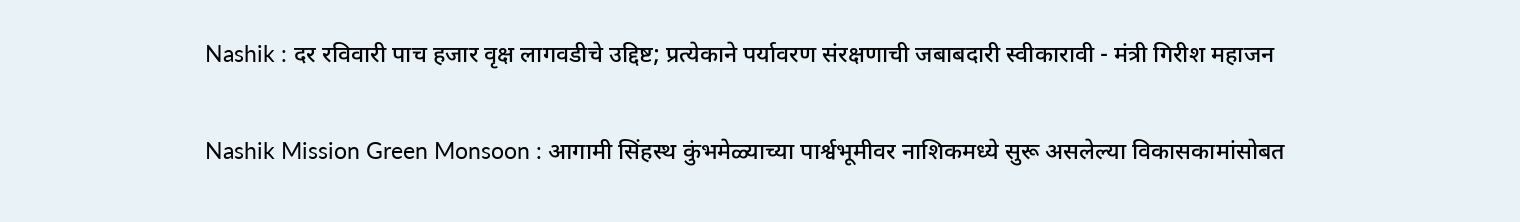Nashik : दर रविवारी पाच हजार वृक्ष लागवडीचे उद्दिष्ट; प्रत्येकाने पर्यावरण संरक्षणाची जबाबदारी स्वीकारावी - मंत्री गिरीश महाजन

Nashik Mission Green Monsoon : आगामी सिंहस्थ कुंभमेळ्याच्या पार्श्वभूमीवर नाशिकमध्ये सुरू असलेल्या विकासकामांसोबत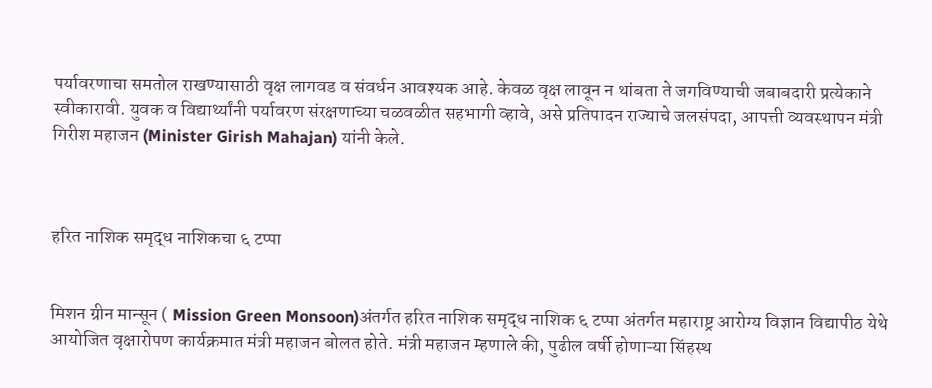पर्यावरणाचा समतोल राखण्यासाठी वृक्ष लागवड व संवर्धन आवश्यक आहे. केवळ वृक्ष लावून न थांबता ते जगविण्याची जबाबदारी प्रत्येकाने स्वीकारावी. युवक व विद्यार्थ्यांनी पर्यावरण संरक्षणाच्या चळवळीत सहभागी व्हावे, असे प्रतिपादन राज्याचे जलसंपदा, आपत्ती व्यवस्थापन मंत्री गिरीश महाजन (Minister Girish Mahajan) यांनी केले.



हरित नाशिक समृद्ध नाशिकचा ६ टप्पा


मिशन ग्रीन मान्सून ( Mission Green Monsoon)अंतर्गत हरित नाशिक समृद्ध नाशिक ६ टप्पा अंतर्गत महाराष्ट्र आरोग्य विज्ञान विद्यापीठ येथे आयोजित वृक्षारोपण कार्यक्रमात मंत्री महाजन बोलत होते. मंत्री महाजन म्हणाले की, पुढील वर्षी होणाऱ्या सिंहस्थ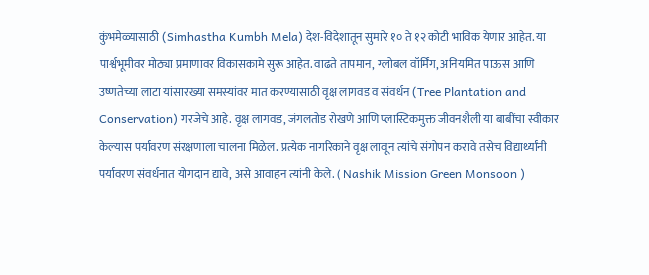कुंभमेळ्यासाठी (Simhastha Kumbh Mela) देश-विदेशातून सुमारे १० ते १२ कोटी भाविक येणार आहेत. या पार्श्वभूमीवर मोठ्या प्रमाणावर विकासकामे सुरू आहेत. वाढते तापमान, ग्लोबल वॉर्मिंग, अनियमित पाऊस आणि उष्णतेच्या लाटा यांसारख्या समस्यांवर मात करण्यासाठी वृक्ष लागवड व संवर्धन (Tree Plantation and Conservation) गरजेचे आहे. वृक्ष लागवड, जंगलतोड रोखणे आणि प्लास्टिकमुक्त जीवनशैली या बाबींचा स्वीकार केल्यास पर्यावरण संरक्षणाला चालना मिळेल. प्रत्येक नागरिकाने वृक्ष लावून त्यांचे संगोपन करावे तसेच विद्यार्थ्यांनी पर्यावरण संवर्धनात योगदान द्यावे, असे आवाहन त्यांनी केले. ( Nashik Mission Green Monsoon )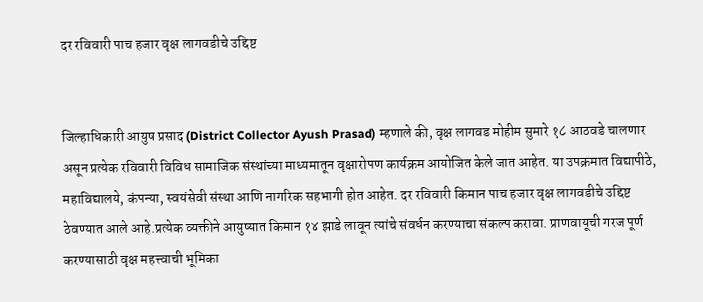दर रविवारी पाच हजार वृक्ष लागवडीचे उद्दिष्ट


जिल्हाधिकारी आयुष प्रसाद (District Collector Ayush Prasad) म्हणाले की, वृक्ष लागवड मोहीम सुमारे १८ आठवडे चालणार असून प्रत्येक रविवारी विविध सामाजिक संस्थांच्या माध्यमातून वृक्षारोपण कार्यक्रम आयोजित केले जात आहेत. या उपक्रमात विद्यापीठे, महाविद्यालये, कंपन्या, स्वयंसेवी संस्था आणि नागरिक सहभागी होत आहेत. दर रविवारी किमान पाच हजार वृक्ष लागवडीचे उद्दिष्ट ठेवण्यात आले आहे.प्रत्येक व्यक्तीने आयुष्यात किमान १४ झाडे लावून त्यांचे संवर्धन करण्याचा संकल्प करावा. प्राणवायूची गरज पूर्ण करण्यासाठी वृक्ष महत्त्वाची भूमिका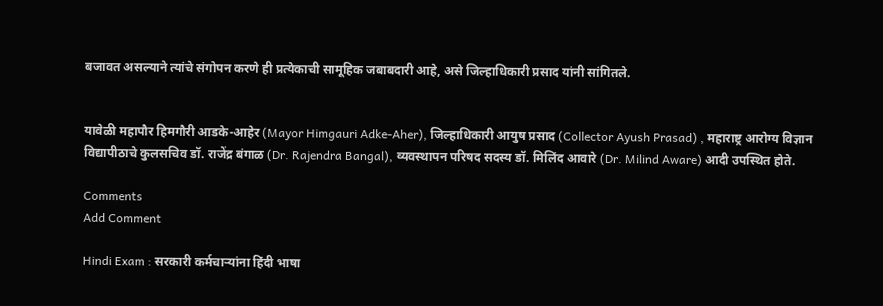बजावत असल्याने त्यांचे संगोपन करणे ही प्रत्येकाची सामूहिक जबाबदारी आहे, असे जिल्हाधिकारी प्रसाद यांनी सांगितले.


यावेळी महापौर हिमगौरी आडके-आहेर (Mayor Himgauri Adke-Aher), जिल्हाधिकारी आयुष प्रसाद (Collector Ayush Prasad) , महाराष्ट्र आरोग्य विज्ञान विद्यापीठाचे कुलसचिव डॉ. राजेंद्र बंगाळ (Dr. Rajendra Bangal), व्यवस्थापन परिषद सदस्य डॉ. मिलिंद आवारे (Dr. Milind Aware) आदी उपस्थित होते.

Comments
Add Comment

Hindi Exam : सरकारी कर्मचाऱ्यांना हिंदी भाषा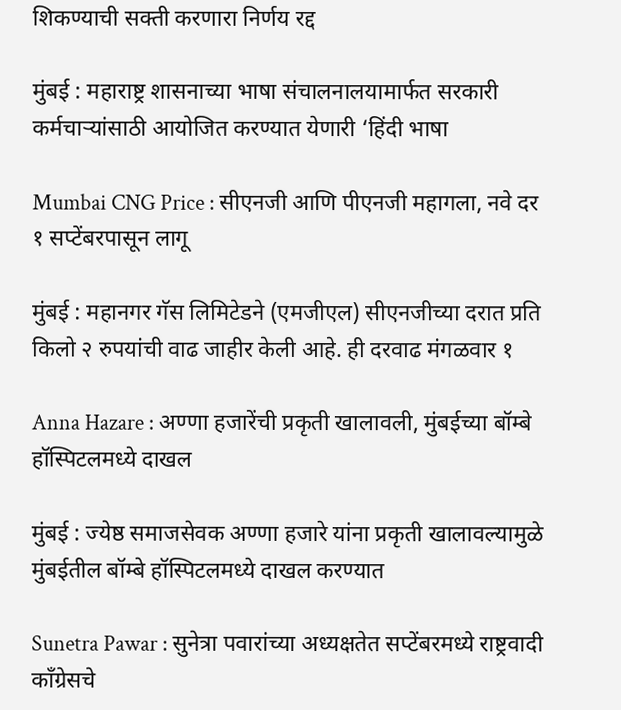शिकण्याची सक्ती करणारा निर्णय रद्द

मुंबई : महाराष्ट्र शासनाच्या भाषा संचालनालयामार्फत सरकारी कर्मचाऱ्यांसाठी आयोजित करण्यात येणारी ‘हिंदी भाषा

Mumbai CNG Price : सीएनजी आणि पीएनजी महागला, नवे दर १ सप्टेंबरपासून लागू

मुंबई : महानगर गॅस लिमिटेडने (एमजीएल) सीएनजीच्या दरात प्रति किलो २ रुपयांची वाढ जाहीर केली आहे. ही दरवाढ मंगळवार १

Anna Hazare : अण्णा हजारेंची प्रकृती खालावली, मुंबईच्या बॉम्बे हॉस्पिटलमध्ये दाखल

मुंबई : ज्येष्ठ समाजसेवक अण्णा हजारे यांना प्रकृती खालावल्यामुळे मुंबईतील बॉम्बे हॉस्पिटलमध्ये दाखल करण्यात

Sunetra Pawar : सुनेत्रा पवारांच्या अध्यक्षतेत सप्टेंबरमध्ये राष्ट्रवादी काँग्रेसचे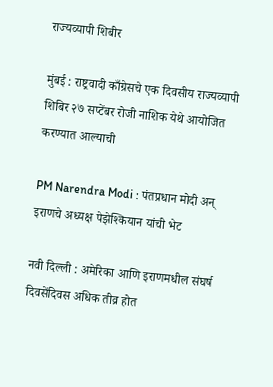राज्यव्यापी शिबीर

मुंबई : राष्ट्रवादी काँग्रेसचे एक दिवसीय राज्यव्यापी शिबिर २७ सप्टेंबर रोजी नाशिक येथे आयोजित करण्यात आल्याची

PM Narendra Modi : पंतप्रधान मोदी अन् इराणचे अध्यक्ष पेझेश्कियान यांची भेट

नवी दिल्ली : अमेरिका आणि इराणमधील संघर्ष दिवसेंदिवस अधिक तीव्र होत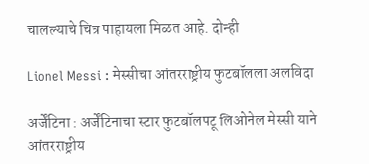चालल्याचे चित्र पाहायला मिळत आहे. दोन्ही

Lionel Messi : मेस्सीचा आंतरराष्ट्रीय फुटबॉलला अलविदा

अर्जेंटिना : अर्जेंटिनाचा स्टार फुटबॉलपटू लिओनेल मेस्सी याने आंतरराष्ट्रीय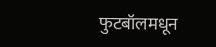फुटबॉलमधून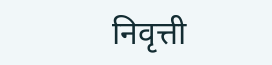निवृत्ती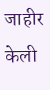जाहीर केली